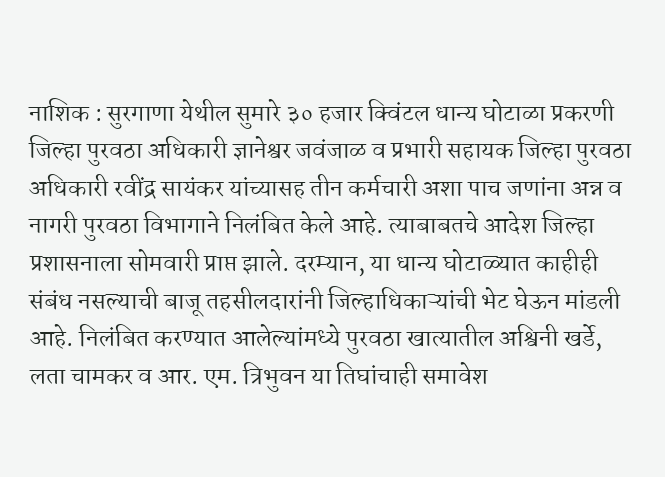नाशिक : सुरगाणा येथील सुमारे ३० हजार क्विंटल धान्य घोटाळा प्रकरणी जिल्हा पुरवठा अधिकारी ज्ञानेश्वर जवंजाळ व प्रभारी सहायक जिल्हा पुरवठा अधिकारी रवींद्र सायंकर यांच्यासह तीन कर्मचारी अशा पाच जणांना अन्न व नागरी पुरवठा विभागाने निलंबित केले आहे. त्याबाबतचे आदेश जिल्हा प्रशासनाला सोमवारी प्राप्त झाले. दरम्यान, या धान्य घोटाळ्यात काहीही संबंध नसल्याची बाजू तहसीलदारांनी जिल्हाधिकाऱ्यांची भेट घेऊन मांडली आहे. निलंबित करण्यात आलेल्यांमध्ये पुरवठा खात्यातील अश्विनी खर्डे, लता चामकर व आर. एम. त्रिभुवन या तिघांचाही समावेश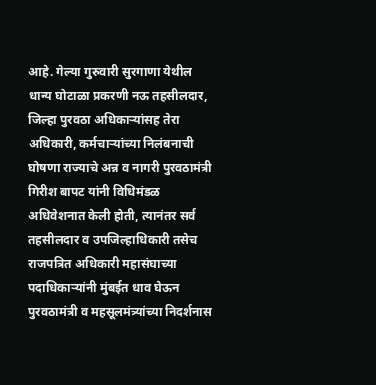आहे. गेल्या गुरुवारी सुरगाणा येथील धान्य घोटाळा प्रकरणी नऊ तहसीलदार, जिल्हा पुरवठा अधिकाऱ्यांसह तेरा अधिकारी, कर्मचाऱ्यांच्या निलंबनाची घोषणा राज्याचे अन्न व नागरी पुरवठामंत्री गिरीश बापट यांनी विधिमंडळ अधिवेशनात केली होती, त्यानंतर सर्व तहसीलदार व उपजिल्हाधिकारी तसेच राजपत्रित अधिकारी महासंघाच्या पदाधिकाऱ्यांनी मुंबईत धाव घेऊन पुरवठामंत्री व महसूलमंत्र्यांच्या निदर्शनास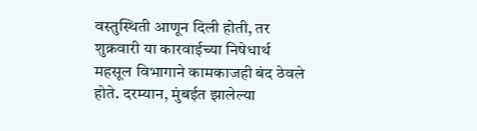वस्तुस्थिती आणून दिली होती, तर शुक्रवारी या कारवाईच्या निषेधार्थ महसूल विभागाने कामकाजही बंद ठेवले होते. दरम्यान, मुंबईत झालेल्या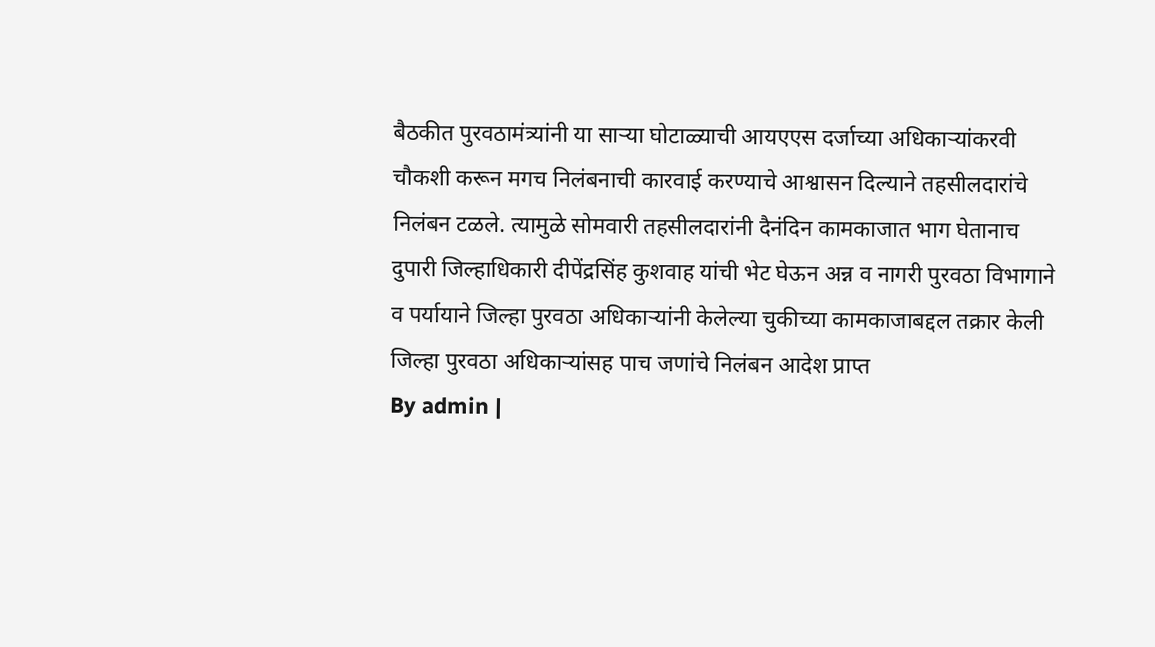बैठकीत पुरवठामंत्र्यांनी या साऱ्या घोटाळ्याची आयएएस दर्जाच्या अधिकाऱ्यांकरवी चौकशी करून मगच निलंबनाची कारवाई करण्याचे आश्वासन दिल्याने तहसीलदारांचे निलंबन टळले. त्यामुळे सोमवारी तहसीलदारांनी दैनंदिन कामकाजात भाग घेतानाच दुपारी जिल्हाधिकारी दीपेंद्रसिंह कुशवाह यांची भेट घेऊन अन्न व नागरी पुरवठा विभागाने व पर्यायाने जिल्हा पुरवठा अधिकाऱ्यांनी केलेल्या चुकीच्या कामकाजाबद्दल तक्रार केली
जिल्हा पुरवठा अधिकाऱ्यांसह पाच जणांचे निलंबन आदेश प्राप्त
By admin |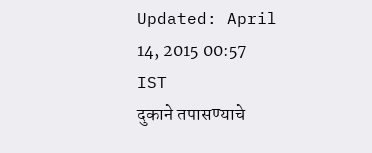Updated: April 14, 2015 00:57 IST
दुकाने तपासण्याचे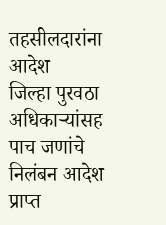तहसीलदारांना आदेश
जिल्हा पुरवठा अधिकाऱ्यांसह पाच जणांचे निलंबन आदेश प्राप्त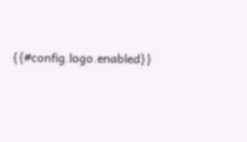{{#config.logo.enabled}}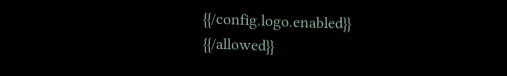{{/config.logo.enabled}}
{{/allowed}}